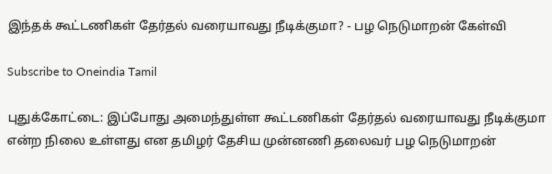இந்தக் கூட்டணிகள் தேர்தல் வரையாவது நீடிக்குமா? - பழ நெடுமாறன் கேள்வி

Subscribe to Oneindia Tamil

புதுக்கோட்டை: இப்போது அமைந்துள்ள கூட்டணிகள் தேர்தல் வரையாவது நீடிக்குமா என்ற நிலை உள்ளது என தமிழர் தேசிய முன்னணி தலைவர் பழ நெடுமாறன்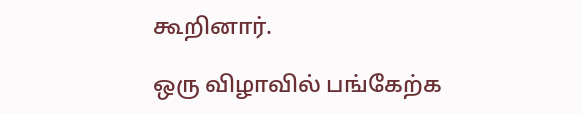கூறினார்.

ஒரு விழாவில் பங்கேற்க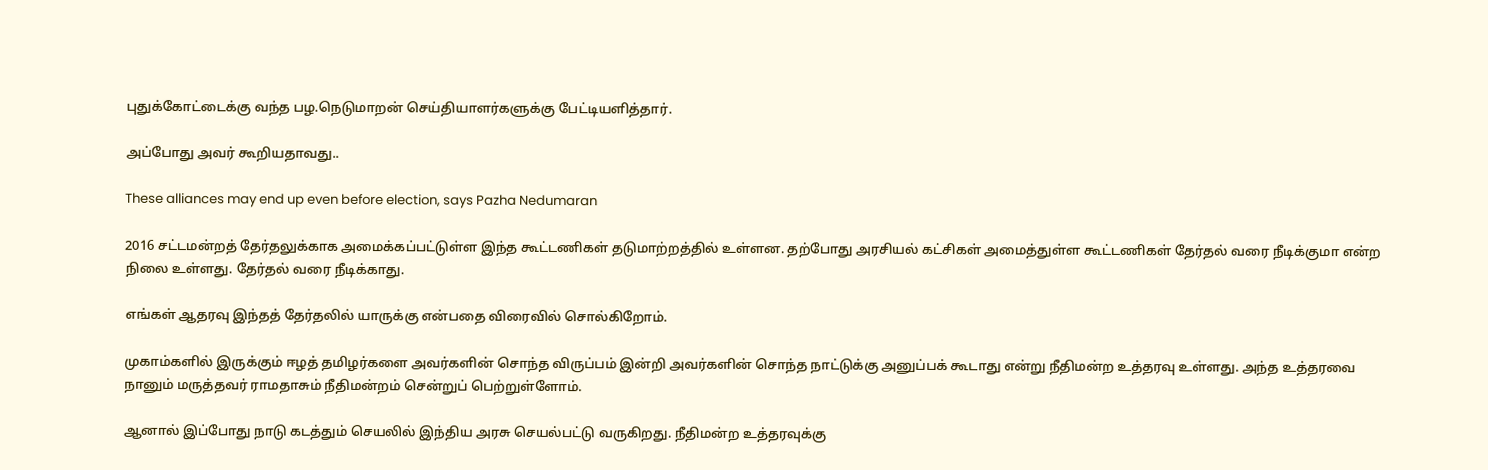புதுக்கோட்டைக்கு வந்த பழ.நெடுமாறன் செய்தியாளர்களுக்கு பேட்டியளித்தார்.

அப்போது அவர் கூறியதாவது..

These alliances may end up even before election, says Pazha Nedumaran

2016 சட்டமன்றத் தேர்தலுக்காக அமைக்கப்பட்டுள்ள இந்த கூட்டணிகள் தடுமாற்றத்தில் உள்ளன. தற்போது அரசியல் கட்சிகள் அமைத்துள்ள கூட்டணிகள் தேர்தல் வரை நீடிக்குமா என்ற நிலை உள்ளது. தேர்தல் வரை நீடிக்காது.

எங்கள் ஆதரவு இந்தத் தேர்தலில் யாருக்கு என்பதை விரைவில் சொல்கிறோம்.

முகாம்களில் இருக்கும் ஈழத் தமிழர்களை அவர்களின் சொந்த விருப்பம் இன்றி அவர்களின் சொந்த நாட்டுக்கு அனுப்பக் கூடாது என்று நீதிமன்ற உத்தரவு உள்ளது. அந்த உத்தரவை நானும் மருத்தவர் ராமதாசும் நீதிமன்றம் சென்றுப் பெற்றுள்ளோம்.

ஆனால் இப்போது நாடு கடத்தும் செயலில் இந்திய அரசு செயல்பட்டு வருகிறது. நீதிமன்ற உத்தரவுக்கு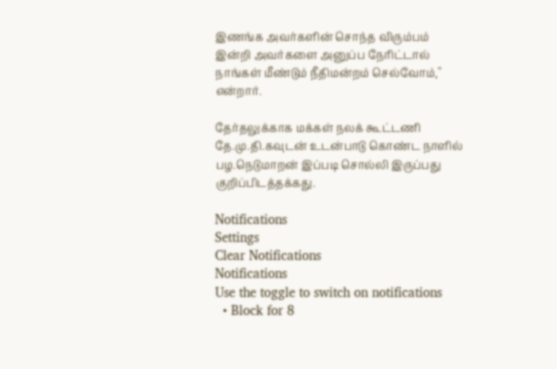இணங்க அவர்களின் சொந்த விரும்பம் இன்றி அவர்களை அனுப்ப நேரிட்டால் நாங்கள் மீண்டும் நீதிமன்றம் செல்வோம்," என்றார்.

தேர்தலுக்காக மக்கள் நலக் கூட்டணி தே.மு.தி.கவுடன் உடன்பாடு கொண்ட நாளில் பழ.நெடுமாறன் இப்படி சொல்லி இருப்பது குறிப்பிடத்தக்கது.

Notifications
Settings
Clear Notifications
Notifications
Use the toggle to switch on notifications
  • Block for 8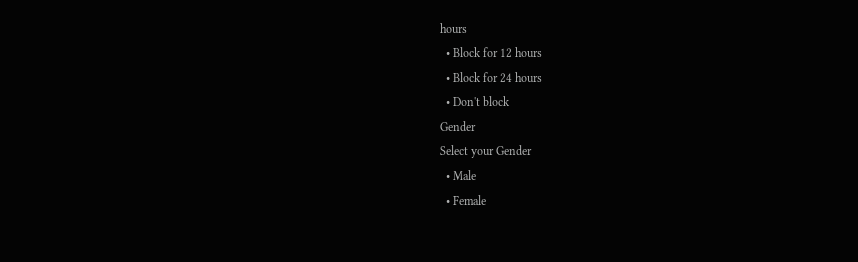hours
  • Block for 12 hours
  • Block for 24 hours
  • Don't block
Gender
Select your Gender
  • Male
  • Female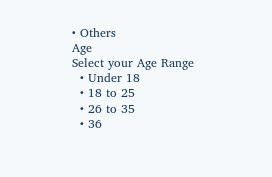• Others
Age
Select your Age Range
  • Under 18
  • 18 to 25
  • 26 to 35
  • 36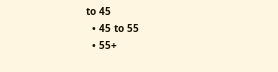to 45
  • 45 to 55
  • 55+